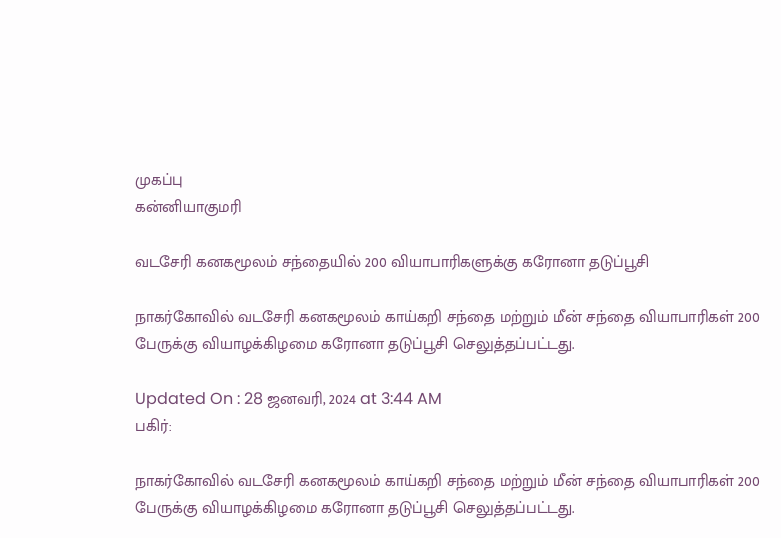முகப்பு
கன்னியாகுமரி

வடசேரி கனகமூலம் சந்தையில் 200 வியாபாரிகளுக்கு கரோனா தடுப்பூசி

நாகர்கோவில் வடசேரி கனகமூலம் காய்கறி சந்தை மற்றும் மீன் சந்தை வியாபாரிகள் 200 பேருக்கு வியாழக்கிழமை கரோனா தடுப்பூசி செலுத்தப்பட்டது.

Updated On : 28 ஜனவரி, 2024 at 3:44 AM
பகிர்:

நாகர்கோவில் வடசேரி கனகமூலம் காய்கறி சந்தை மற்றும் மீன் சந்தை வியாபாரிகள் 200 பேருக்கு வியாழக்கிழமை கரோனா தடுப்பூசி செலுத்தப்பட்டது.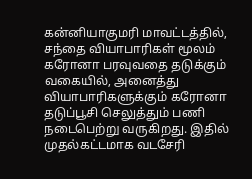கன்னியாகுமரி மாவட்டத்தில், சந்தை வியாபாரிகள் மூலம் கரோனா பரவுவதை தடுக்கும் வகையில், அனைத்து வியாபாரிகளுக்கும் கரோனா தடுப்பூசி செலுத்தும் பணி நடைபெற்று வருகிறது. இதில் முதல்கட்டமாக வடசேரி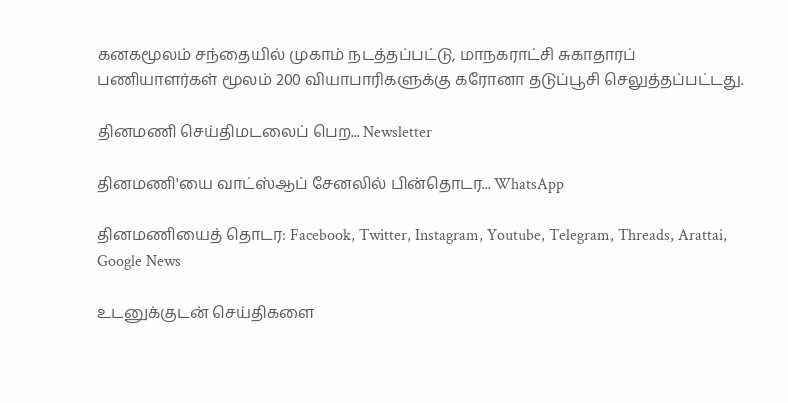கனகமூலம் சந்தையில் முகாம் நடத்தப்பட்டு, மாநகராட்சி சுகாதாரப் பணியாளர்கள் மூலம் 200 வியாபாரிகளுக்கு கரோனா தடுப்பூசி செலுத்தப்பட்டது.

தினமணி செய்திமடலைப் பெற... Newsletter

தினமணி'யை வாட்ஸ்ஆப் சேனலில் பின்தொடர... WhatsApp

தினமணியைத் தொடர: Facebook, Twitter, Instagram, Youtube, Telegram, Threads, Arattai, Google News

உடனுக்குடன் செய்திகளை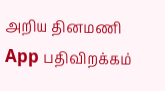அறிய தினமணி App பதிவிறக்கம்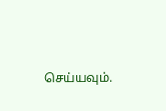செய்யவும்.